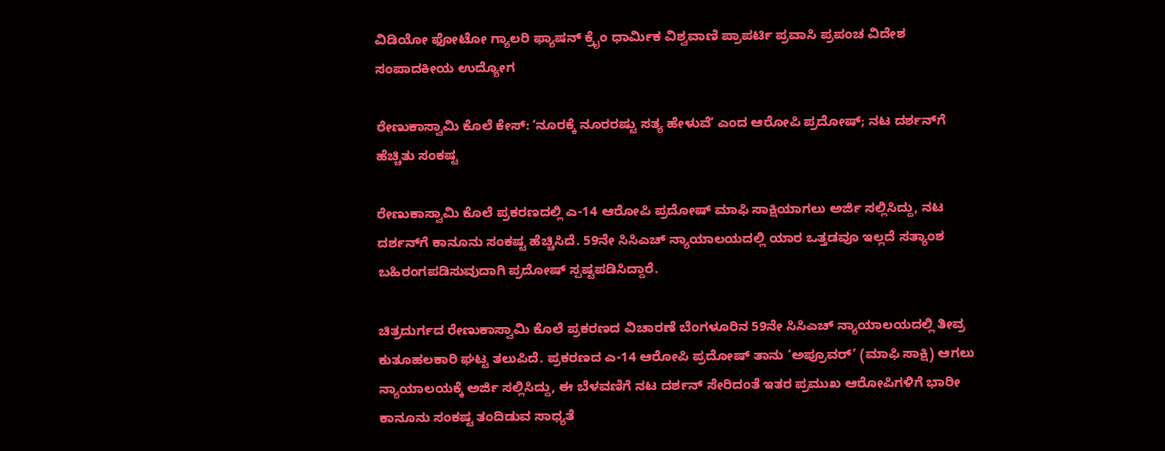ವಿಡಿಯೋ ಫೋಟೋ ಗ್ಯಾಲರಿ ಫ್ಯಾಷನ್ ಕ್ರೈಂ ಧಾರ್ಮಿಕ ವಿಶ್ವವಾಣಿ ಪ್ರಾಪರ್ಟಿ ಪ್ರವಾಸಿ ಪ್ರಪಂಚ ವಿದೇಶ ಸಂಪಾದಕೀಯ ಉದ್ಯೋಗ

ರೇಣುಕಾಸ್ವಾಮಿ ಕೊಲೆ ಕೇಸ್: ʻನೂರಕ್ಕೆ ನೂರರಷ್ಟು ಸತ್ಯ ಹೇಳುವೆʼ ಎಂದ ಆರೋಪಿ ಪ್ರದೋಷ್; ನಟ ದರ್ಶನ್‌ಗೆ ಹೆಚ್ಚಿತು ಸಂಕಷ್ಟ

ರೇಣುಕಾಸ್ವಾಮಿ ಕೊಲೆ ಪ್ರಕರಣದಲ್ಲಿ ಎ-14 ಆರೋಪಿ ಪ್ರದೋಷ್ ಮಾಫಿ ಸಾಕ್ಷಿಯಾಗಲು ಅರ್ಜಿ ಸಲ್ಲಿಸಿದ್ದು, ನಟ ದರ್ಶನ್‌ಗೆ ಕಾನೂನು ಸಂಕಷ್ಟ ಹೆಚ್ಚಿಸಿದೆ. 59ನೇ ಸಿಸಿಎಚ್ ನ್ಯಾಯಾಲಯದಲ್ಲಿ ಯಾರ ಒತ್ತಡವೂ ಇಲ್ಲದೆ ಸತ್ಯಾಂಶ ಬಹಿರಂಗಪಡಿಸುವುದಾಗಿ ಪ್ರದೋಷ್ ಸ್ಪಷ್ಟಪಡಿಸಿದ್ದಾರೆ.

ಚಿತ್ರದುರ್ಗದ ರೇಣುಕಾಸ್ವಾಮಿ ಕೊಲೆ ಪ್ರಕರಣದ ವಿಚಾರಣೆ ಬೆಂಗಳೂರಿನ 59ನೇ ಸಿಸಿಎಚ್ ನ್ಯಾಯಾಲಯದಲ್ಲಿ ತೀವ್ರ ಕುತೂಹಲಕಾರಿ ಘಟ್ಟ ತಲುಪಿದೆ. ಪ್ರಕರಣದ ಎ-14 ಆರೋಪಿ ಪ್ರದೋಷ್ ತಾನು ‘ಅಪ್ರೂವರ್’ (ಮಾಫಿ ಸಾಕ್ಷಿ) ಆಗಲು ನ್ಯಾಯಾಲಯಕ್ಕೆ ಅರ್ಜಿ ಸಲ್ಲಿಸಿದ್ದು, ಈ ಬೆಳವಣಿಗೆ ನಟ ದರ್ಶನ್ ಸೇರಿದಂತೆ ಇತರ ಪ್ರಮುಖ ಆರೋಪಿಗಳಿಗೆ ಭಾರೀ ಕಾನೂನು ಸಂಕಷ್ಟ ತಂದಿಡುವ ಸಾಧ್ಯತೆ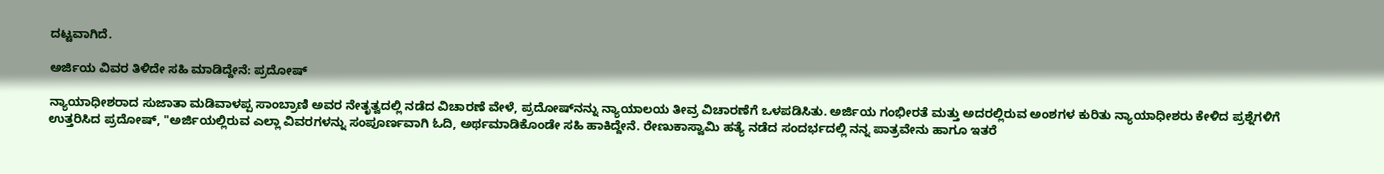ದಟ್ಟವಾಗಿದೆ.

ಅರ್ಜಿಯ ವಿವರ ತಿಳಿದೇ ಸಹಿ ಮಾಡಿದ್ದೇನೆ: ಪ್ರದೋಷ್

ನ್ಯಾಯಾಧೀಶರಾದ ಸುಜಾತಾ ಮಡಿವಾಳಪ್ಪ ಸಾಂಬ್ರಾಣಿ ಅವರ ನೇತೃತ್ವದಲ್ಲಿ ನಡೆದ ವಿಚಾರಣೆ ವೇಳೆ, ಪ್ರದೋಷ್‌ನನ್ನು ನ್ಯಾಯಾಲಯ ತೀವ್ರ ವಿಚಾರಣೆಗೆ ಒಳಪಡಿಸಿತು. ಅರ್ಜಿಯ ಗಂಭೀರತೆ ಮತ್ತು ಅದರಲ್ಲಿರುವ ಅಂಶಗಳ ಕುರಿತು ನ್ಯಾಯಾಧೀಶರು ಕೇಳಿದ ಪ್ರಶ್ನೆಗಳಿಗೆ ಉತ್ತರಿಸಿದ ಪ್ರದೋಷ್, "ಅರ್ಜಿಯಲ್ಲಿರುವ ಎಲ್ಲಾ ವಿವರಗಳನ್ನು ಸಂಪೂರ್ಣವಾಗಿ ಓದಿ, ಅರ್ಥಮಾಡಿಕೊಂಡೇ ಸಹಿ ಹಾಕಿದ್ದೇನೆ. ರೇಣುಕಾಸ್ವಾಮಿ ಹತ್ಯೆ ನಡೆದ ಸಂದರ್ಭದಲ್ಲಿ ನನ್ನ ಪಾತ್ರವೇನು ಹಾಗೂ ಇತರೆ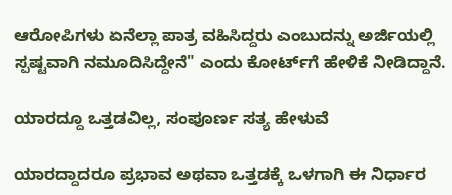ಆರೋಪಿಗಳು ಏನೆಲ್ಲಾ ಪಾತ್ರ ವಹಿಸಿದ್ದರು ಎಂಬುದನ್ನು ಅರ್ಜಿಯಲ್ಲಿ ಸ್ಪಷ್ಟವಾಗಿ ನಮೂದಿಸಿದ್ದೇನೆ" ಎಂದು ಕೋರ್ಟ್‌ಗೆ ಹೇಳಿಕೆ ನೀಡಿದ್ದಾನೆ.

ಯಾರದ್ದೂ ಒತ್ತಡವಿಲ್ಲ, ಸಂಪೂರ್ಣ ಸತ್ಯ ಹೇಳುವೆ

ಯಾರದ್ದಾದರೂ ಪ್ರಭಾವ ಅಥವಾ ಒತ್ತಡಕ್ಕೆ ಒಳಗಾಗಿ ಈ ನಿರ್ಧಾರ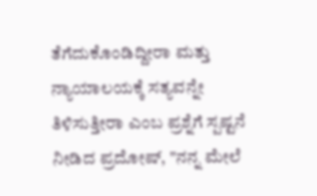ತೆಗೆದುಕೊಂಡಿದ್ದೀರಾ ಮತ್ತು ನ್ಯಾಯಾಲಯಕ್ಕೆ ಸತ್ಯವನ್ನೇ ತಿಳಿಸುತ್ತೀರಾ ಎಂಬ ಪ್ರಶ್ನೆಗೆ ಸ್ಪಷ್ಟನೆ ನೀಡಿದ ಪ್ರದೋಷ್, "ನನ್ನ ಮೇಲೆ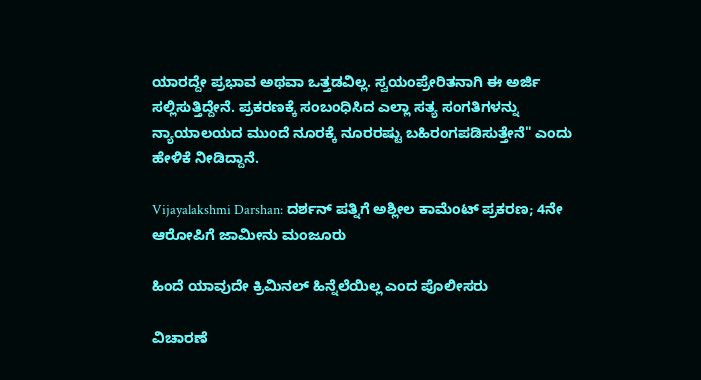ಯಾರದ್ದೇ ಪ್ರಭಾವ ಅಥವಾ ಒತ್ತಡವಿಲ್ಲ. ಸ್ವಯಂಪ್ರೇರಿತನಾಗಿ ಈ ಅರ್ಜಿ ಸಲ್ಲಿಸುತ್ತಿದ್ದೇನೆ. ಪ್ರಕರಣಕ್ಕೆ ಸಂಬಂಧಿಸಿದ ಎಲ್ಲಾ ಸತ್ಯ ಸಂಗತಿಗಳನ್ನು ನ್ಯಾಯಾಲಯದ ಮುಂದೆ ನೂರಕ್ಕೆ ನೂರರಷ್ಟು ಬಹಿರಂಗಪಡಿಸುತ್ತೇನೆ" ಎಂದು ಹೇಳಿಕೆ ನೀಡಿದ್ದಾನೆ.

Vijayalakshmi Darshan: ದರ್ಶನ್ ಪತ್ನಿಗೆ ಅಶ್ಲೀಲ ಕಾಮೆಂಟ್ ಪ್ರಕರಣ; 4ನೇ ಆರೋಪಿಗೆ ಜಾಮೀನು ಮಂಜೂರು

ಹಿಂದೆ ಯಾವುದೇ ಕ್ರಿಮಿನಲ್ ಹಿನ್ನೆಲೆಯಿಲ್ಲ ಎಂದ ಪೊಲೀಸರು

ವಿಚಾರಣೆ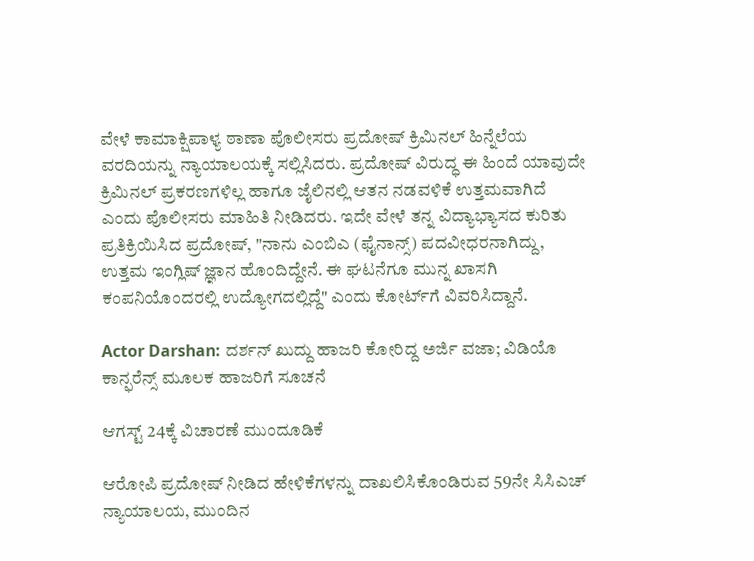ವೇಳೆ ಕಾಮಾಕ್ಷಿಪಾಳ್ಯ ಠಾಣಾ ಪೊಲೀಸರು ಪ್ರದೋಷ್ ಕ್ರಿಮಿನಲ್‌ ಹಿನ್ನೆಲೆಯ ವರದಿಯನ್ನು ನ್ಯಾಯಾಲಯಕ್ಕೆ ಸಲ್ಲಿಸಿದರು. ಪ್ರದೋಷ್ ವಿರುದ್ಧ ಈ ಹಿಂದೆ ಯಾವುದೇ ಕ್ರಿಮಿನಲ್ ಪ್ರಕರಣಗಳಿಲ್ಲ ಹಾಗೂ ಜೈಲಿನಲ್ಲಿ ಆತನ ನಡವಳಿಕೆ ಉತ್ತಮವಾಗಿದೆ ಎಂದು ಪೊಲೀಸರು ಮಾಹಿತಿ ನೀಡಿದರು. ಇದೇ ವೇಳೆ ತನ್ನ ವಿದ್ಯಾಭ್ಯಾಸದ ಕುರಿತು ಪ್ರತಿಕ್ರಿಯಿಸಿದ ಪ್ರದೋಷ್, "ನಾನು ಎಂಬಿಎ (ಫೈನಾನ್ಸ್) ಪದವೀಧರನಾಗಿದ್ದು, ಉತ್ತಮ ಇಂಗ್ಲಿಷ್ ಜ್ಞಾನ ಹೊಂದಿದ್ದೇನೆ. ಈ ಘಟನೆಗೂ ಮುನ್ನ ಖಾಸಗಿ ಕಂಪನಿಯೊಂದರಲ್ಲಿ ಉದ್ಯೋಗದಲ್ಲಿದ್ದೆ" ಎಂದು ಕೋರ್ಟ್‌ಗೆ ವಿವರಿಸಿದ್ದಾನೆ.

Actor Darshan: ದರ್ಶನ್‌ ಖುದ್ದು ಹಾಜರಿ ಕೋರಿದ್ದ ಅರ್ಜಿ ವಜಾ; ವಿಡಿಯೊ ಕಾನ್ಫರೆನ್ಸ್ ಮೂಲಕ ಹಾಜರಿಗೆ ಸೂಚನೆ

ಆಗಸ್ಟ್ 24ಕ್ಕೆ ವಿಚಾರಣೆ ಮುಂದೂಡಿಕೆ

ಆರೋಪಿ ಪ್ರದೋಷ್ ನೀಡಿದ ಹೇಳಿಕೆಗಳನ್ನು ದಾಖಲಿಸಿಕೊಂಡಿರುವ 59ನೇ ಸಿಸಿಎಚ್ ನ್ಯಾಯಾಲಯ, ಮುಂದಿನ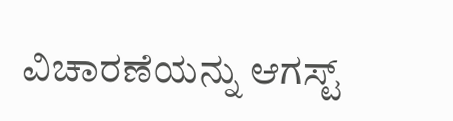ವಿಚಾರಣೆಯನ್ನು ಆಗಸ್ಟ್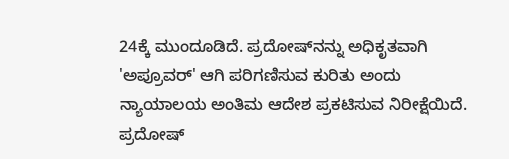24ಕ್ಕೆ ಮುಂದೂಡಿದೆ. ಪ್ರದೋಷ್‌ನನ್ನು ಅಧಿಕೃತವಾಗಿ 'ಅಪ್ರೂವರ್' ಆಗಿ ಪರಿಗಣಿಸುವ ಕುರಿತು ಅಂದು ನ್ಯಾಯಾಲಯ ಅಂತಿಮ ಆದೇಶ ಪ್ರಕಟಿಸುವ ನಿರೀಕ್ಷೆಯಿದೆ. ಪ್ರದೋಷ್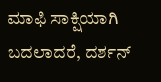ಮಾಫಿ ಸಾಕ್ಷಿಯಾಗಿ ಬದಲಾದರೆ, ದರ್ಶನ್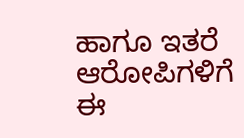ಹಾಗೂ ಇತರೆ ಆರೋಪಿಗಳಿಗೆ ಈ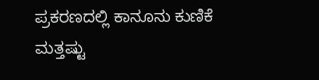ಪ್ರಕರಣದಲ್ಲಿ ಕಾನೂನು ಕುಣಿಕೆ ಮತ್ತಷ್ಟು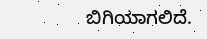ಬಿಗಿಯಾಗಲಿದೆ.